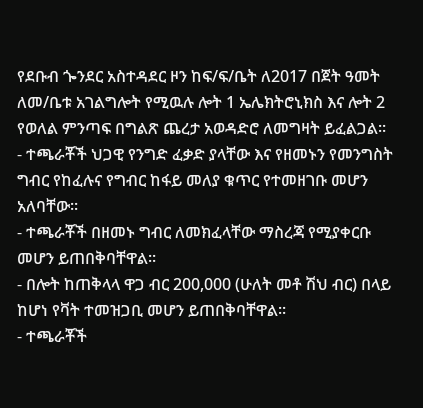የደቡብ ጐንደር አስተዳደር ዞን ከፍ/ፍ/ቤት ለ2017 በጀት ዓመት ለመ/ቤቱ አገልግሎት የሚዉሉ ሎት 1 ኤሌክትሮኒክስ እና ሎት 2 የወለል ምንጣፍ በግልጽ ጨረታ አወዳድሮ ለመግዛት ይፈልጋል፡፡
- ተጫራቾች ህጋዊ የንግድ ፈቃድ ያላቸው እና የዘመኑን የመንግስት ግብር የከፈሉና የግብር ከፋይ መለያ ቁጥር የተመዘገቡ መሆን አለባቸው፡፡
- ተጫራቾች በዘመኑ ግብር ለመክፈላቸው ማስረጃ የሚያቀርቡ መሆን ይጠበቅባቸዋል፡፡
- በሎት ከጠቅላላ ዋጋ ብር 200,000 (ሁለት መቶ ሽህ ብር) በላይ ከሆነ የቫት ተመዝጋቢ መሆን ይጠበቅባቸዋል፡፡
- ተጫራቾች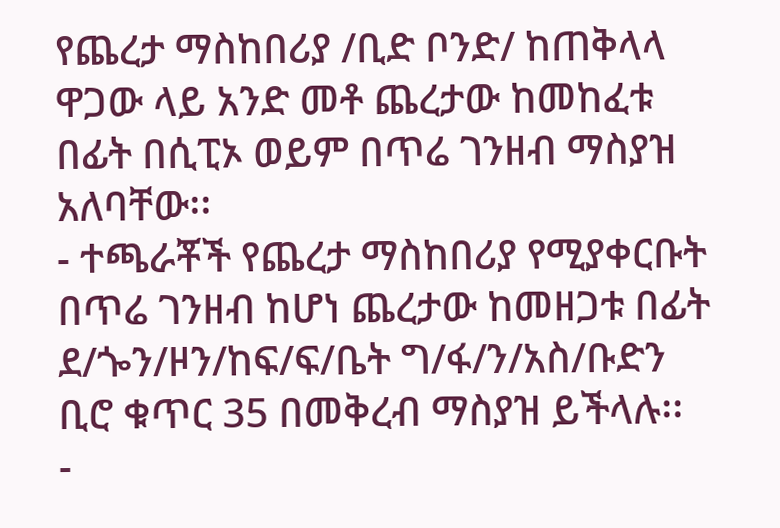የጨረታ ማስከበሪያ /ቢድ ቦንድ/ ከጠቅላላ ዋጋው ላይ አንድ መቶ ጨረታው ከመከፈቱ በፊት በሲፒኦ ወይም በጥሬ ገንዘብ ማስያዝ አለባቸው፡፡
- ተጫራቾች የጨረታ ማስከበሪያ የሚያቀርቡት በጥሬ ገንዘብ ከሆነ ጨረታው ከመዘጋቱ በፊት ደ/ጐን/ዞን/ከፍ/ፍ/ቤት ግ/ፋ/ን/አስ/ቡድን ቢሮ ቁጥር 35 በመቅረብ ማስያዝ ይችላሉ፡፡
-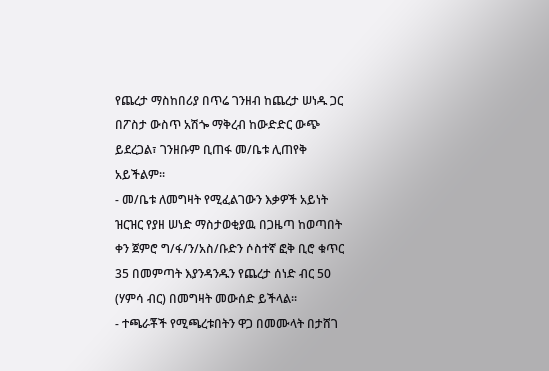የጨረታ ማስከበሪያ በጥሬ ገንዘብ ከጨረታ ሠነዱ ጋር በፖስታ ውስጥ አሽጐ ማቅረብ ከውድድር ውጭ ይደረጋል፣ ገንዘቡም ቢጠፋ መ/ቤቱ ሊጠየቅ አይችልም፡፡
- መ/ቤቱ ለመግዛት የሚፈልገውን እቃዎች አይነት ዝርዝር የያዘ ሠነድ ማስታወቂያዉ በጋዜጣ ከወጣበት ቀን ጀምሮ ግ/ፋ/ን/አስ/ቡድን ሶስተኛ ፎቅ ቢሮ ቁጥር 35 በመምጣት እያንዳንዱን የጨረታ ሰነድ ብር 50 (ሃምሳ ብር) በመግዛት መውሰድ ይችላል፡፡
- ተጫራቾች የሚጫረቱበትን ዋጋ በመሙላት በታሸገ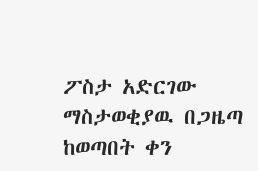ፖስታ አድርገው ማስታወቂያዉ በጋዜጣ ከወጣበት ቀን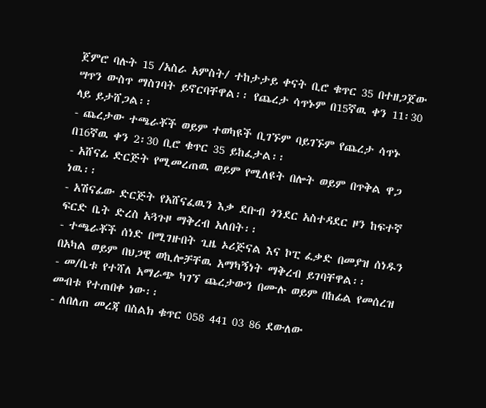ጀምሮ ባሉት 15 /አስራ አምስት/ ተከታታይ ቀናት ቢሮ ቁጥር 35 በተዘጋጀው ሣጥን ውስጥ ማስገባት ይኖርባቸዋል፡፡ የጨረታ ሳጥኑም በ15ኛዉ ቀን 11፡30 ላይ ይታሸጋል፡፡
- ጨረታው ተጫራቾች ወይም ተወካዩች ቢገኙም ባይገኙም የጨረታ ሳጥኑ በ16ኛዉ ቀን 2፡30 ቢሮ ቁጥር 35 ይከፈታል፡፡
- አሸናፊ ድርጅት የሚመረጠዉ ወይም የሚለዩት በሎት ወይም በጥቅል ዋጋ ነዉ፡፡
- አሽናፊው ድርጅት የአሸናፈዉን እቃ ደቡብ ጎንደር አስተዳደር ዞን ከፍተኛ ፍርድ ቤት ድረስ አጓጉዞ ማቅረብ አለበት፡፡
- ተጫራቾች ሰነድ በሚገዙበት ጊዜ ኦሪጅናል እና ኮፒ ፈቃድ በመያዝ ሰነዱን በአካል ወይም በህጋዊ ወኪሎቻቸዉ አማካኝነት ማቅረብ ይገባቸዋል፡፡
- መ/ቤቱ የተሻለ አማራጭ ካገኘ ጨረታውን በሙሉ ወይም በከፊል የመሰረዝ መብቱ የተጠበቀ ነው፡፡
- ለበለጠ መረጃ በስልክ ቁጥር 058 441 03 86 ደውለው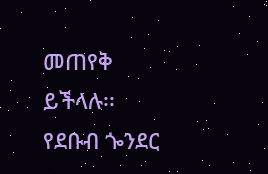መጠየቅ ይችላሉ፡፡
የደቡብ ጐንደር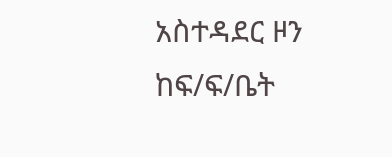አስተዳደር ዞን ከፍ/ፍ/ቤት